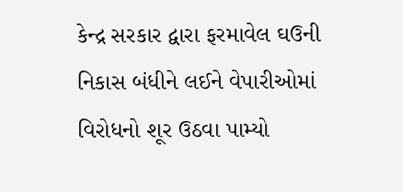કેન્દ્ર સરકાર દ્વારા ફરમાવેલ ઘઉની નિકાસ બંધીને લઈને વેપારીઓમાં વિરોધનો શૂર ઉઠવા પામ્યો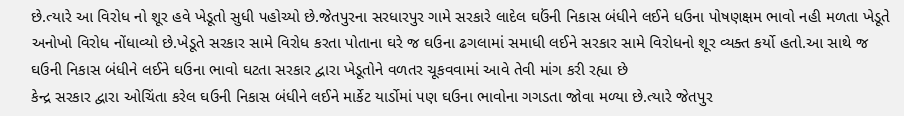છે.ત્યારે આ વિરોધ નો શૂર હવે ખેડૂતો સુધી પહોચ્યો છે.જેતપુરના સરધારપુર ગામે સરકારે લાદેલ ઘઉંની નિકાસ બંધીને લઈને ધઉના પોષણક્ષમ ભાવો નહી મળતા ખેડૂતે અનોખો વિરોધ નોંધાવ્યો છે.ખેડૂતે સરકાર સામે વિરોધ કરતા પોતાના ઘરે જ ઘઉના ઢગલામાં સમાધી લઈને સરકાર સામે વિરોધનો શૂર વ્યક્ત કર્યો હતો.આ સાથે જ ઘઉની નિકાસ બંધીને લઈને ઘઉના ભાવો ઘટતા સરકાર દ્વારા ખેડૂતોને વળતર ચૂકવવામાં આવે તેવી માંગ કરી રહ્યા છે
કેન્દ્ર સરકાર દ્વારા ઓચિંતા કરેલ ઘઉની નિકાસ બંધીને લઈને માર્કેટ યાર્ડોમાં પણ ઘઉના ભાવોના ગગડતા જોવા મળ્યા છે.ત્યારે જેતપુર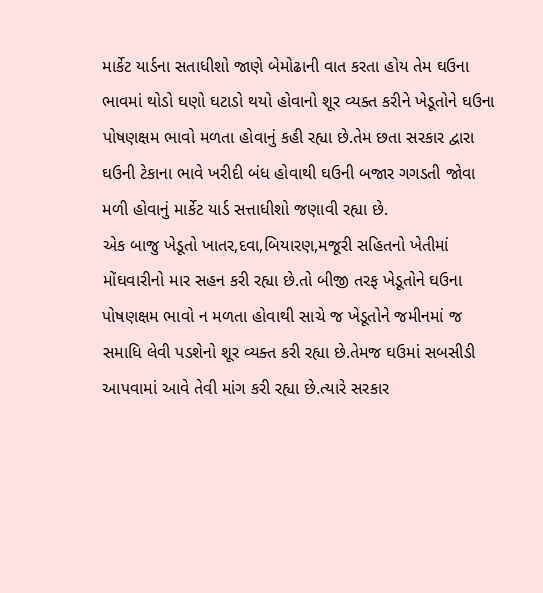માર્કેટ યાર્ડના સતાધીશો જાણે બેમોઢાની વાત કરતા હોય તેમ ઘઉના ભાવમાં થોડો ઘણો ઘટાડો થયો હોવાનો શૂર વ્યક્ત કરીને ખેડૂતોને ઘઉના પોષણક્ષમ ભાવો મળતા હોવાનું કહી રહ્યા છે.તેમ છતા સરકાર દ્વારા ઘઉની ટેકાના ભાવે ખરીદી બંધ હોવાથી ઘઉની બજાર ગગડતી જોવા મળી હોવાનું માર્કેટ યાર્ડ સત્તાધીશો જણાવી રહ્યા છે.
એક બાજુ ખેડૂતો ખાતર,દવા,બિયારણ,મજૂરી સહિતનો ખેતીમાં મોંઘવારીનો માર સહન કરી રહ્યા છે.તો બીજી તરફ ખેડૂતોને ઘઉના પોષણક્ષમ ભાવો ન મળતા હોવાથી સાચે જ ખેડૂતોને જમીનમાં જ સમાધિ લેવી પડશેનો શૂર વ્યક્ત કરી રહ્યા છે.તેમજ ઘઉમાં સબસીડી આપવામાં આવે તેવી માંગ કરી રહ્યા છે.ત્યારે સરકાર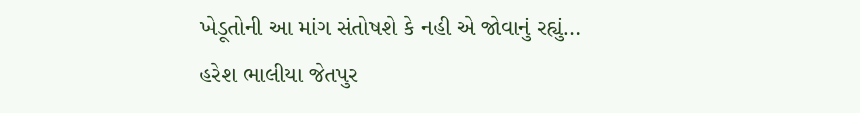ખેડૂતોની આ માંગ સંતોષશે કે નહી એ જોવાનું રહ્યું…
હરેશ ભાલીયા જેતપુર